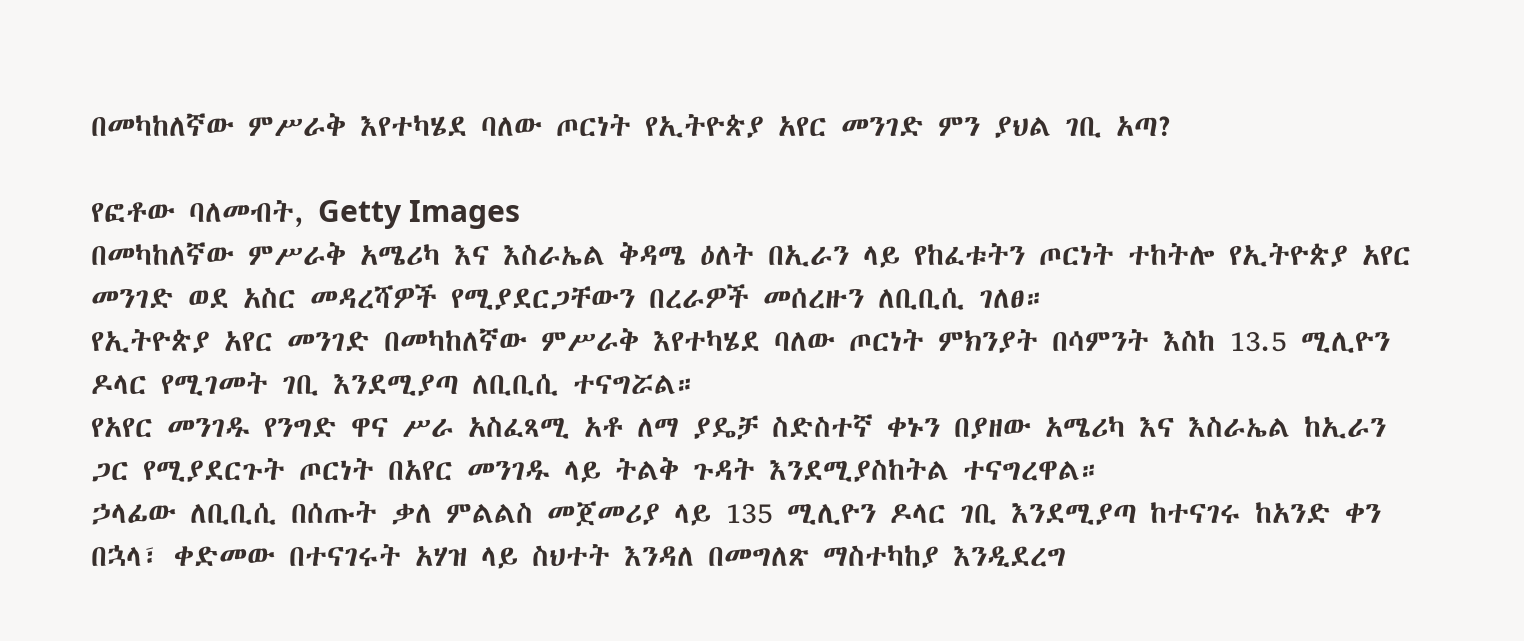በመካከለኛው ምሥራቅ እየተካሄደ ባለው ጦርነት የኢትዮጵያ አየር መንገድ ምን ያህል ገቢ አጣ?

የፎቶው ባለመብት, Getty Images
በመካከለኛው ምሥራቅ አሜሪካ እና እስራኤል ቅዳሜ ዕለት በኢራን ላይ የከፈቱትን ጦርነት ተከትሎ የኢትዮጵያ አየር መንገድ ወደ አስር መዳረሻዎች የሚያደርጋቸውን በረራዎች መሰረዙን ለቢቢሲ ገለፀ።
የኢትዮጵያ አየር መንገድ በመካከለኛው ምሥራቅ እየተካሄደ ባለው ጦርነት ምክንያት በሳምንት እስከ 13.5 ሚሊዮን ዶላር የሚገመት ገቢ እንደሚያጣ ለቢቢሲ ተናግሯል።
የአየር መንገዱ የንግድ ዋና ሥራ አስፈጻሚ አቶ ለማ ያዴቻ ስድስተኛ ቀኑን በያዘው አሜሪካ እና እስራኤል ከኢራን ጋር የሚያደርጉት ጦርነት በአየር መንገዱ ላይ ትልቅ ጉዳት እንደሚያስከትል ተናግረዋል።
ኃላፊው ለቢቢሲ በሰጡት ቃለ ምልልስ መጀመሪያ ላይ 135 ሚሊዮን ዶላር ገቢ እንደሚያጣ ከተናገሩ ከአንድ ቀን በኋላ፣ ቀድመው በተናገሩት አሃዝ ላይ ስህተት እንዳለ በመግለጽ ማስተካከያ እንዲደረግ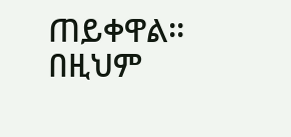ጠይቀዋል።
በዚህም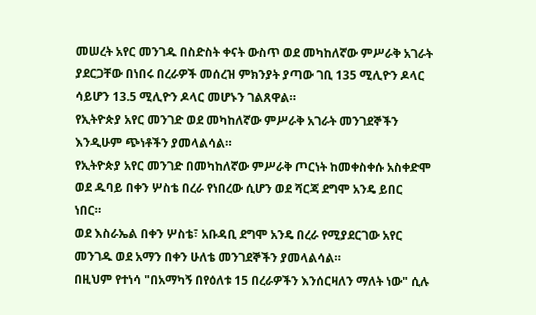መሠረት አየር መንገዱ በስድስት ቀናት ውስጥ ወደ መካከለኛው ምሥራቅ አገራት ያደርጋቸው በነበሩ በረራዎች መሰረዝ ምክንያት ያጣው ገቢ 135 ሚሊዮን ዶላር ሳይሆን 13.5 ሚሊዮን ዶላር መሆኑን ገልጸዋል።
የኢትዮጵያ አየር መንገድ ወደ መካከለኛው ምሥራቅ አገራት መንገደኞችን እንዲሁም ጭነቶችን ያመላልሳል።
የኢትዮጵያ አየር መንገድ በመካከለኛው ምሥራቅ ጦርነት ከመቀስቀሱ አስቀድሞ ወደ ዱባይ በቀን ሦስቴ በረራ የነበረው ሲሆን ወደ ሻርጃ ደግሞ አንዴ ይበር ነበር።
ወደ እስራኤል በቀን ሦስቴ፣ አቡዳቢ ደግሞ አንዴ በረራ የሚያደርገው አየር መንገዱ ወደ አማን በቀን ሁለቴ መንገደኞችን ያመላልሳል።
በዚህም የተነሳ "በአማካኝ በየዕለቱ 15 በረራዎችን እንሰርዛለን ማለት ነው" ሲሉ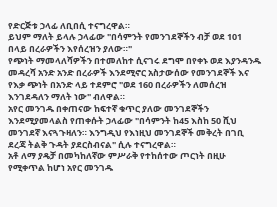የድርጅቱ ኃላፊ ለቢበሲ ተናግረዋል።
ይህም ማለት ይላሉ ኃላፊው "በሳምንት የመንገደኞችን ብቻ ወደ 101 በላይ በረራዎችን እየሰረዝን ያለው።"
የጭነት ማመላለሻዎችን በተመለከተ ሲናገሩ ደግሞ በየቀኑ ወደ እያንዳንዱ መዳረሻ አንድ አንድ በረራዎች እንደሚኖር አስታውሰው የመንገደኞች እና የእቃ ጭነት በአንድ ላይ ተደምሮ "ወደ 160 በረራዎችን ለመሰረዝ እንገደዳለን ማለት ነው" ብለዋል።
አየር መንገዱ በቀጠናው ከፍተኛ ቁጥር ያለው መንገደኞችን እንደሚያመላልስ የጠቀሱት ኃላፊው "በሳምንት ከ45 እስከ 50 ሺህ መንገደኛ እናጓጉዛለን። እንግዲህ የእነዚህ መንገደኞች መቅረት በገቢ ደረጃ ትልቅ ጉዳት ያደርስብናል" ሲሉ ተናግረዋል።
አቶ ለማ ያዴቻ በመካከለኛው ምሥራቅ የተከሰተው ጦርነት በዚሁ የሚቀጥል ከሆነ አየር መንገዱ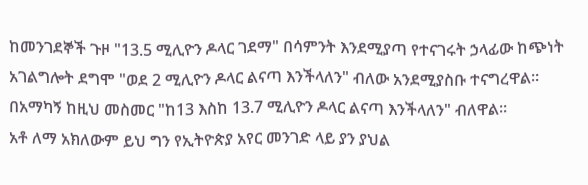ከመንገደኞች ጉዞ "13.5 ሚሊዮን ዶላር ገደማ" በሳምንት እንደሚያጣ የተናገሩት ኃላፊው ከጭነት አገልግሎት ደግሞ "ወደ 2 ሚሊዮን ዶላር ልናጣ እንችላለን" ብለው አንደሚያስቡ ተናግረዋል።
በአማካኝ ከዚህ መስመር "ከ13 እስከ 13.7 ሚሊዮን ዶላር ልናጣ እንችላለን" ብለዋል።
አቶ ለማ አክለውም ይህ ግን የኢትዮጵያ አየር መንገድ ላይ ያን ያህል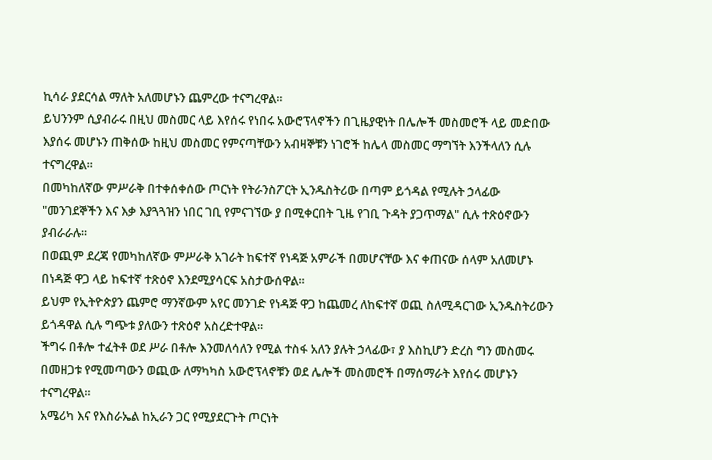ኪሳራ ያደርሳል ማለት አለመሆኑን ጨምረው ተናግረዋል።
ይህንንም ሲያብራሩ በዚህ መስመር ላይ እየሰሩ የነበሩ አውሮፕላኖችን በጊዜያዊነት በሌሎች መስመሮች ላይ መድበው እያሰሩ መሆኑን ጠቅሰው ከዚህ መስመር የምናጣቸውን አብዛኞቹን ነገሮች ከሌላ መስመር ማግኘት እንችላለን ሲሉ ተናግረዋል።
በመካከለኛው ምሥራቅ በተቀሰቀሰው ጦርነት የትራንስፖርት ኢንዱስትሪው በጣም ይጎዳል የሚሉት ኃላፊው "መንገደኞችን እና እቃ እያጓጓዝን ነበር ገቢ የምናገኘው ያ በሚቀርበት ጊዜ የገቢ ጉዳት ያጋጥማል" ሲሉ ተጽዕኖውን ያብራራሉ።
በወጪም ደረጃ የመካከለኛው ምሥራቅ አገራት ከፍተኛ የነዳጅ አምራች በመሆናቸው እና ቀጠናው ሰላም አለመሆኑ በነዳጅ ዋጋ ላይ ከፍተኛ ተጽዕኖ እንደሚያሳርፍ አስታውሰዋል።
ይህም የኢትዮጵያን ጨምሮ ማንኛውም አየር መንገድ የነዳጅ ዋጋ ከጨመረ ለከፍተኛ ወጪ ስለሚዳርገው ኢንዱስትሪውን ይጎዳዋል ሲሉ ግጭቱ ያለውን ተጽዕኖ አስረድተዋል።
ችግሩ በቶሎ ተፈትቶ ወደ ሥራ በቶሎ እንመለሳለን የሚል ተስፋ አለን ያሉት ኃላፊው፣ ያ እስኪሆን ድረስ ግን መስመሩ በመዘጋቱ የሚመጣውን ወጪው ለማካካስ አውሮፕላኖቹን ወደ ሌሎች መስመሮች በማሰማራት እየሰሩ መሆኑን ተናግረዋል።
አሜሪካ እና የእስራኤል ከኢራን ጋር የሚያደርጉት ጦርነት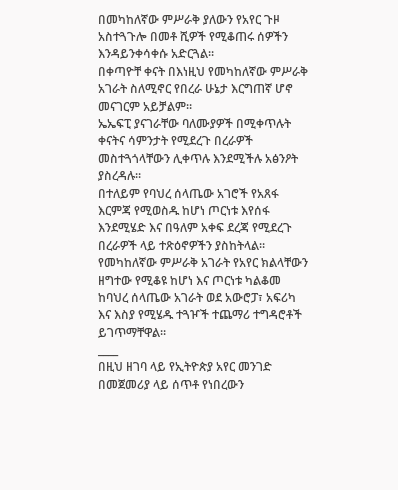በመካከለኛው ምሥራቅ ያለውን የአየር ጉዞ አስተጓጉሎ በመቶ ሺዎች የሚቆጠሩ ሰዎችን እንዳይንቀሳቀሱ አድርጓል።
በቀጣዮቸ ቀናት በእነዚህ የመካከለኛው ምሥራቅ አገራት ስለሚኖር የበረራ ሁኔታ እርግጠኛ ሆኖ መናገርም አይቻልም።
ኤኤፍፒ ያናገራቸው ባለሙያዎች በሚቀጥሉት ቀናትና ሳምንታት የሚደረጉ በረራዎች መስተጓጎላቸውን ሊቀጥሉ እንደሚችሉ አፅንዖት ያስረዳሉ።
በተለይም የባህረ ሰላጤው አገሮች የአጸፋ እርምጃ የሚወስዱ ከሆነ ጦርነቱ እየሰፋ እንደሚሄድ እና በዓለም አቀፍ ደረጃ የሚደረጉ በረራዎች ላይ ተጽዕኖዎችን ያስከትላል።
የመካከለኛው ምሥራቅ አገራት የአየር ክልላቸውን ዘግተው የሚቆዩ ከሆነ እና ጦርነቱ ካልቆመ ከባህረ ሰላጤው አገራት ወደ አውሮፓ፣ አፍሪካ እና እስያ የሚሄዱ ተጓዦች ተጨማሪ ተግዳሮቶች ይገጥማቸዋል።
____
በዚህ ዘገባ ላይ የኢትዮጵያ አየር መንገድ በመጀመሪያ ላይ ሰጥቶ የነበረውን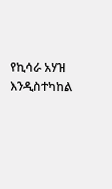የኪሳራ አሃዝ እንዲስተካከል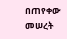በጠየቀው መሠረት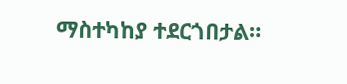ማስተካከያ ተደርጎበታል።